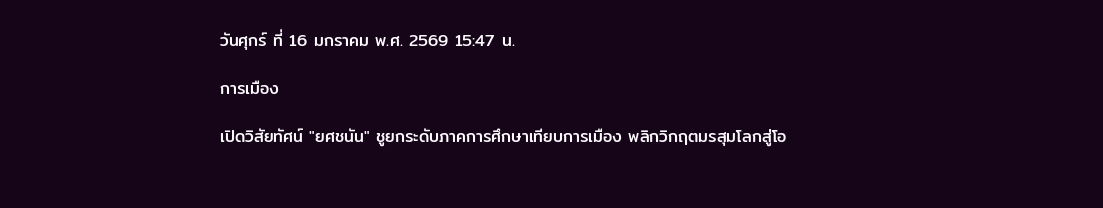วันศุกร์ ที่ 16 มกราคม พ.ศ. 2569 15:47 น.

การเมือง

เปิดวิสัยทัศน์ "ยศชนัน" ชูยกระดับภาคการศึกษาเทียบการเมือง พลิกวิกฤตมรสุมโลกสู่โอ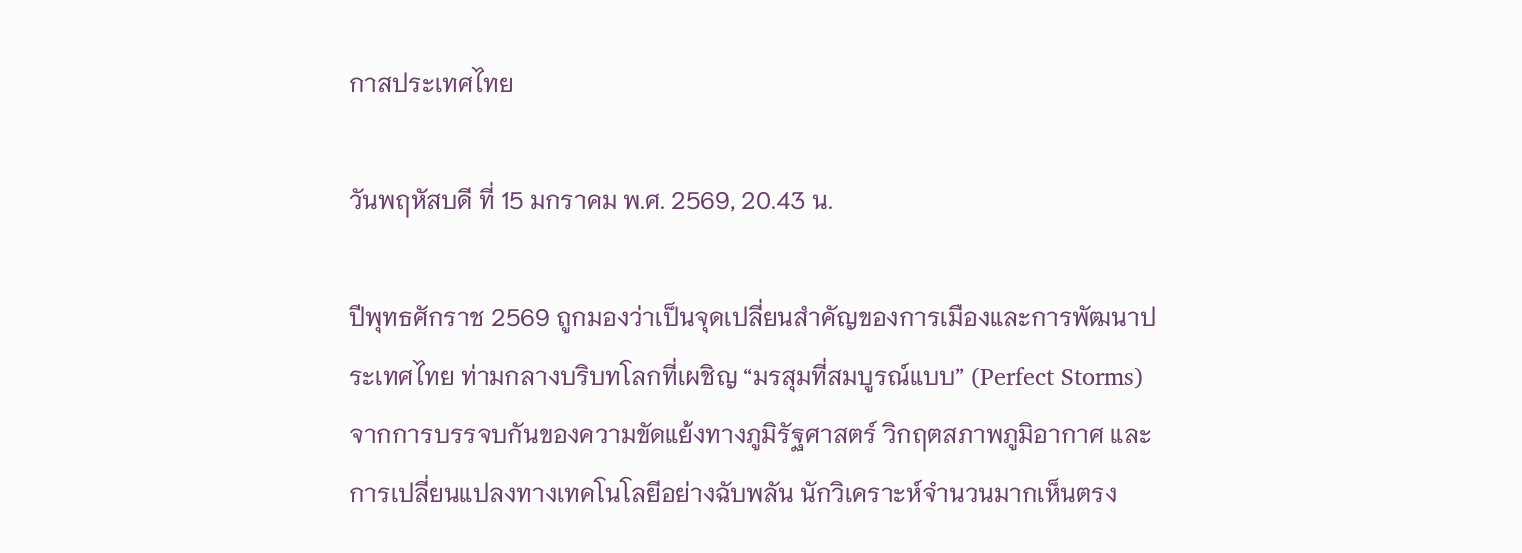กาสประเทศไทย

วันพฤหัสบดี ที่ 15 มกราคม พ.ศ. 2569, 20.43 น.

ปีพุทธศักราช 2569 ถูกมองว่าเป็นจุดเปลี่ยนสำคัญของการเมืองและการพัฒนาประเทศไทย ท่ามกลางบริบทโลกที่เผชิญ “มรสุมที่สมบูรณ์แบบ” (Perfect Storms) จากการบรรจบกันของความขัดแย้งทางภูมิรัฐศาสตร์ วิกฤตสภาพภูมิอากาศ และการเปลี่ยนแปลงทางเทคโนโลยีอย่างฉับพลัน นักวิเคราะห์จำนวนมากเห็นตรง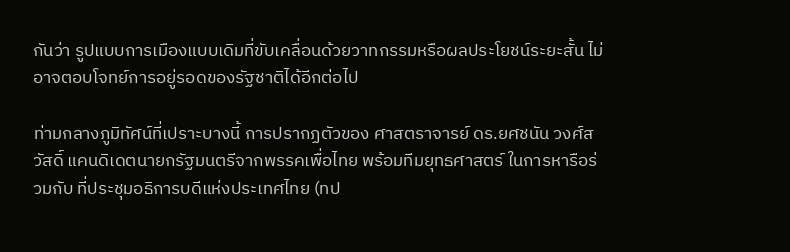กันว่า รูปแบบการเมืองแบบเดิมที่ขับเคลื่อนด้วยวาทกรรมหรือผลประโยชน์ระยะสั้น ไม่อาจตอบโจทย์การอยู่รอดของรัฐชาติได้อีกต่อไป

ท่ามกลางภูมิทัศน์ที่เปราะบางนี้ การปรากฏตัวของ ศาสตราจารย์ ดร.ยศชนัน วงศ์สวัสดิ์ แคนดิเดตนายกรัฐมนตรีจากพรรคเพื่อไทย พร้อมทีมยุทธศาสตร์ ในการหารือร่วมกับ ที่ประชุมอธิการบดีแห่งประเทศไทย (ทป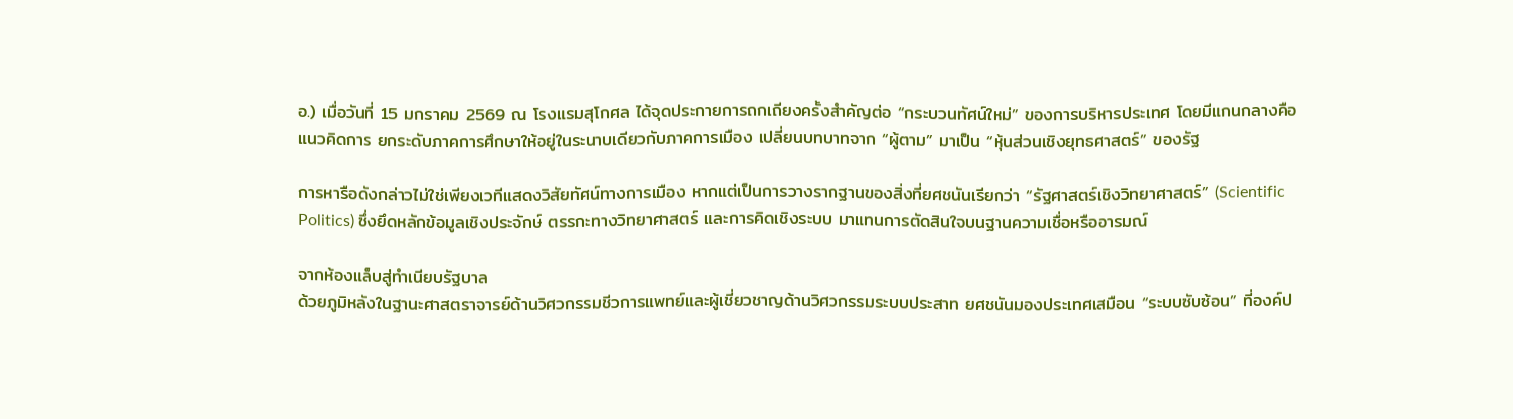อ.) เมื่อวันที่ 15 มกราคม 2569 ณ โรงแรมสุโกศล ได้จุดประกายการถกเถียงครั้งสำคัญต่อ “กระบวนทัศน์ใหม่” ของการบริหารประเทศ โดยมีแกนกลางคือแนวคิดการ ยกระดับภาคการศึกษาให้อยู่ในระนาบเดียวกับภาคการเมือง เปลี่ยนบทบาทจาก “ผู้ตาม” มาเป็น “หุ้นส่วนเชิงยุทธศาสตร์” ของรัฐ

การหารือดังกล่าวไม่ใช่เพียงเวทีแสดงวิสัยทัศน์ทางการเมือง หากแต่เป็นการวางรากฐานของสิ่งที่ยศชนันเรียกว่า “รัฐศาสตร์เชิงวิทยาศาสตร์” (Scientific Politics) ซึ่งยึดหลักข้อมูลเชิงประจักษ์ ตรรกะทางวิทยาศาสตร์ และการคิดเชิงระบบ มาแทนการตัดสินใจบนฐานความเชื่อหรืออารมณ์

จากห้องแล็บสู่ทำเนียบรัฐบาล
ด้วยภูมิหลังในฐานะศาสตราจารย์ด้านวิศวกรรมชีวการแพทย์และผู้เชี่ยวชาญด้านวิศวกรรมระบบประสาท ยศชนันมองประเทศเสมือน “ระบบซับซ้อน” ที่องค์ป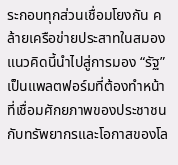ระกอบทุกส่วนเชื่อมโยงกัน คล้ายเครือข่ายประสาทในสมอง แนวคิดนี้นำไปสู่การมอง “รัฐ” เป็นแพลตฟอร์มที่ต้องทำหน้าที่เชื่อมศักยภาพของประชาชนกับทรัพยากรและโอกาสของโล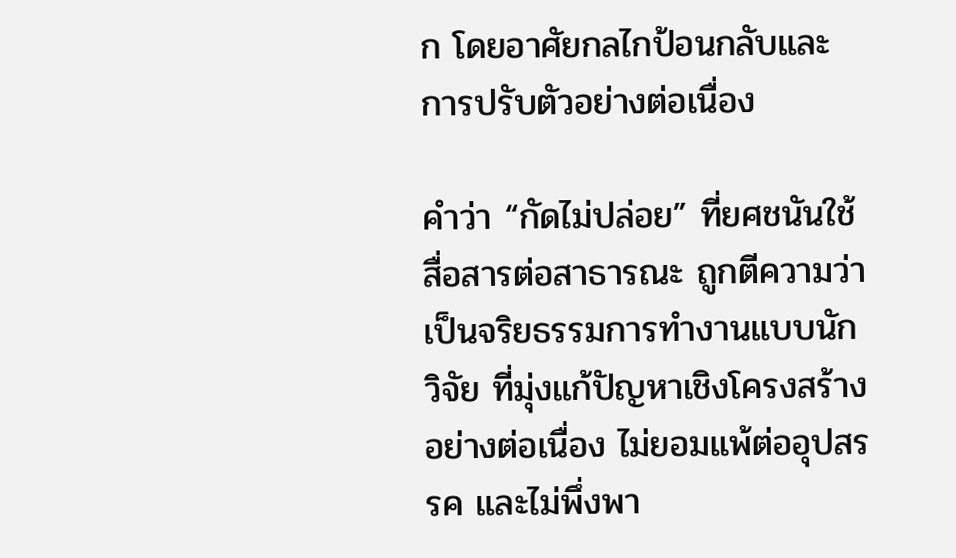ก โดยอาศัยกลไกป้อนกลับและการปรับตัวอย่างต่อเนื่อง

คำว่า “กัดไม่ปล่อย” ที่ยศชนันใช้สื่อสารต่อสาธารณะ ถูกตีความว่าเป็นจริยธรรมการทำงานแบบนักวิจัย ที่มุ่งแก้ปัญหาเชิงโครงสร้างอย่างต่อเนื่อง ไม่ยอมแพ้ต่ออุปสรรค และไม่พึ่งพา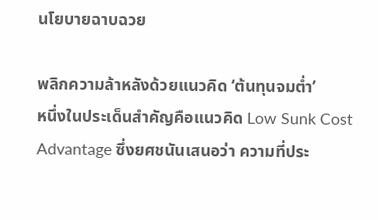นโยบายฉาบฉวย

พลิกความล้าหลังด้วยแนวคิด ‘ต้นทุนจมต่ำ’
หนึ่งในประเด็นสำคัญคือแนวคิด Low Sunk Cost Advantage ซึ่งยศชนันเสนอว่า ความที่ประ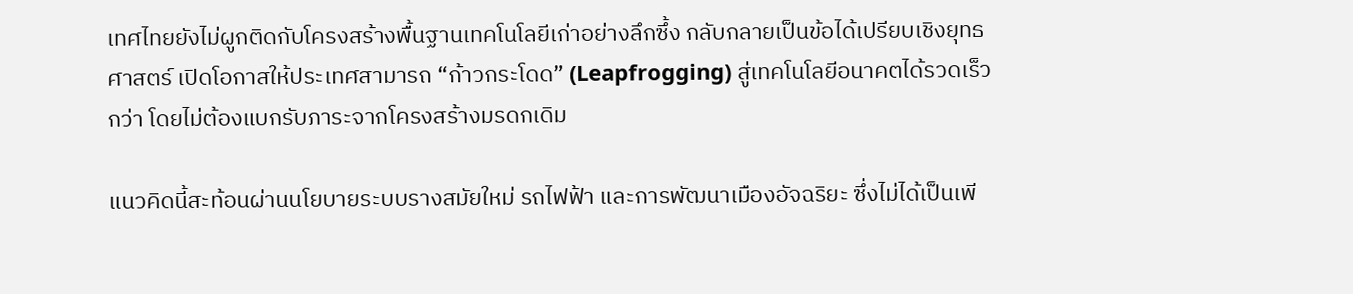เทศไทยยังไม่ผูกติดกับโครงสร้างพื้นฐานเทคโนโลยีเก่าอย่างลึกซึ้ง กลับกลายเป็นข้อได้เปรียบเชิงยุทธศาสตร์ เปิดโอกาสให้ประเทศสามารถ “ก้าวกระโดด” (Leapfrogging) สู่เทคโนโลยีอนาคตได้รวดเร็วกว่า โดยไม่ต้องแบกรับภาระจากโครงสร้างมรดกเดิม

แนวคิดนี้สะท้อนผ่านนโยบายระบบรางสมัยใหม่ รถไฟฟ้า และการพัฒนาเมืองอัจฉริยะ ซึ่งไม่ได้เป็นเพี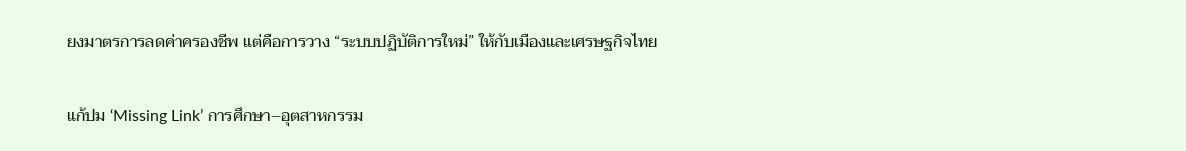ยงมาตรการลดค่าครองชีพ แต่คือการวาง “ระบบปฏิบัติการใหม่” ให้กับเมืองและเศรษฐกิจไทย

แก้ปม ‘Missing Link’ การศึกษา–อุตสาหกรรม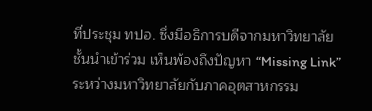ที่ประชุม ทปอ. ซึ่งมีอธิการบดีจากมหาวิทยาลัยชั้นนำเข้าร่วม เห็นพ้องถึงปัญหา “Missing Link” ระหว่างมหาวิทยาลัยกับภาคอุตสาหกรรม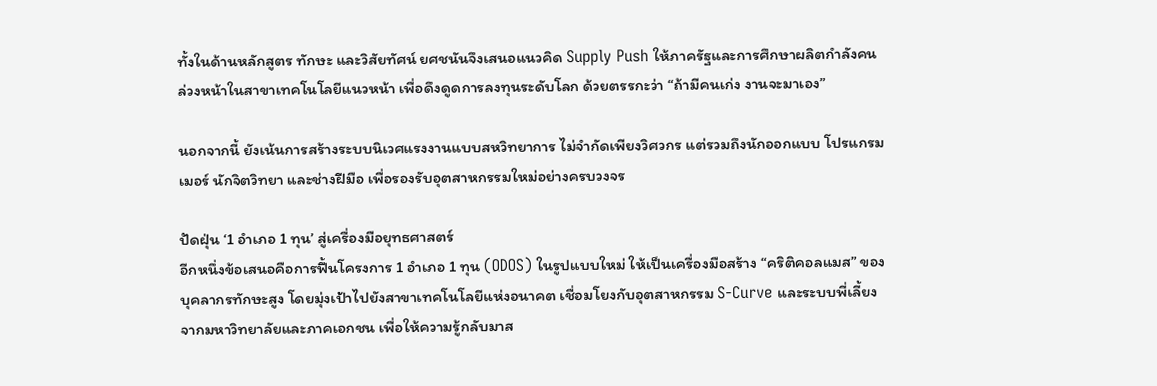ทั้งในด้านหลักสูตร ทักษะ และวิสัยทัศน์ ยศชนันจึงเสนอแนวคิด Supply Push ให้ภาครัฐและการศึกษาผลิตกำลังคนล่วงหน้าในสาขาเทคโนโลยีแนวหน้า เพื่อดึงดูดการลงทุนระดับโลก ด้วยตรรกะว่า “ถ้ามีคนเก่ง งานจะมาเอง”

นอกจากนี้ ยังเน้นการสร้างระบบนิเวศแรงงานแบบสหวิทยาการ ไม่จำกัดเพียงวิศวกร แต่รวมถึงนักออกแบบ โปรแกรมเมอร์ นักจิตวิทยา และช่างฝีมือ เพื่อรองรับอุตสาหกรรมใหม่อย่างครบวงจร

ปัดฝุ่น ‘1 อำเภอ 1 ทุน’ สู่เครื่องมือยุทธศาสตร์
อีกหนึ่งข้อเสนอคือการฟื้นโครงการ 1 อำเภอ 1 ทุน (ODOS) ในรูปแบบใหม่ ให้เป็นเครื่องมือสร้าง “คริติคอลแมส” ของบุคลากรทักษะสูง โดยมุ่งเป้าไปยังสาขาเทคโนโลยีแห่งอนาคต เชื่อมโยงกับอุตสาหกรรม S-Curve และระบบพี่เลี้ยงจากมหาวิทยาลัยและภาคเอกชน เพื่อให้ความรู้กลับมาส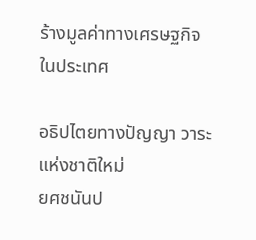ร้างมูลค่าทางเศรษฐกิจในประเทศ

อธิปไตยทางปัญญา วาระแห่งชาติใหม่
ยศชนันป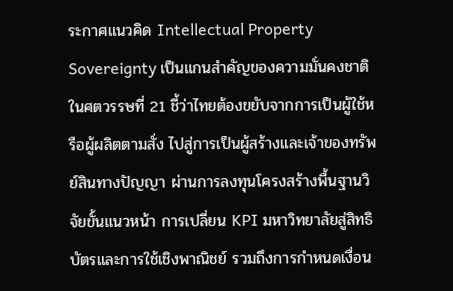ระกาศแนวคิด Intellectual Property Sovereignty เป็นแกนสำคัญของความมั่นคงชาติในศตวรรษที่ 21 ชี้ว่าไทยต้องขยับจากการเป็นผู้ใช้หรือผู้ผลิตตามสั่ง ไปสู่การเป็นผู้สร้างและเจ้าของทรัพย์สินทางปัญญา ผ่านการลงทุนโครงสร้างพื้นฐานวิจัยขั้นแนวหน้า การเปลี่ยน KPI มหาวิทยาลัยสู่สิทธิบัตรและการใช้เชิงพาณิชย์ รวมถึงการกำหนดเงื่อน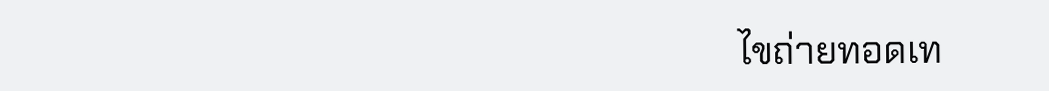ไขถ่ายทอดเท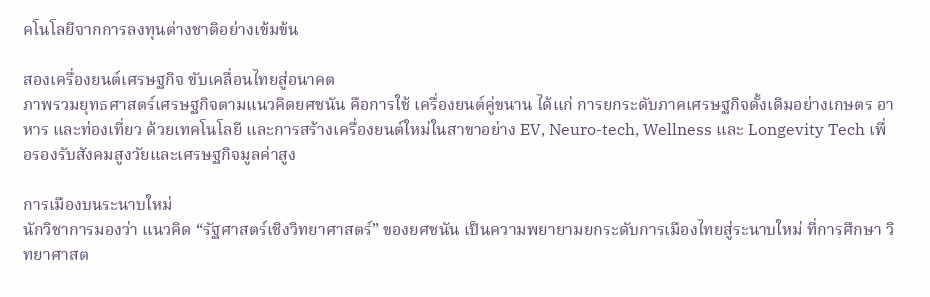คโนโลยีจากการลงทุนต่างชาติอย่างเข้มข้น

สองเครื่องยนต์เศรษฐกิจ ขับเคลื่อนไทยสู่อนาคต
ภาพรวมยุทธศาสตร์เศรษฐกิจตามแนวคิดยศชนัน คือการใช้ เครื่องยนต์คู่ขนาน ได้แก่ การยกระดับภาคเศรษฐกิจดั้งเดิมอย่างเกษตร อาหาร และท่องเที่ยว ด้วยเทคโนโลยี และการสร้างเครื่องยนต์ใหม่ในสาขาอย่าง EV, Neuro-tech, Wellness และ Longevity Tech เพื่อรองรับสังคมสูงวัยและเศรษฐกิจมูลค่าสูง

การเมืองบนระนาบใหม่
นักวิชาการมองว่า แนวคิด “รัฐศาสตร์เชิงวิทยาศาสตร์” ของยศชนัน เป็นความพยายามยกระดับการเมืองไทยสู่ระนาบใหม่ ที่การศึกษา วิทยาศาสต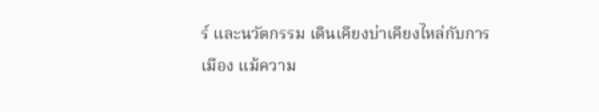ร์ และนวัตกรรม เดินเคียงบ่าเคียงไหล่กับการเมือง แม้ความ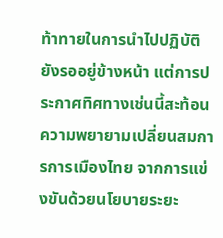ท้าทายในการนำไปปฏิบัติยังรออยู่ข้างหน้า แต่การประกาศทิศทางเช่นนี้สะท้อนความพยายามเปลี่ยนสมการการเมืองไทย จากการแข่งขันด้วยนโยบายระยะ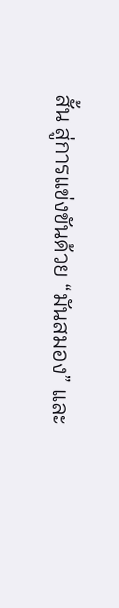สั้น สู่การแข่งขันด้วย “มันสมอง” และ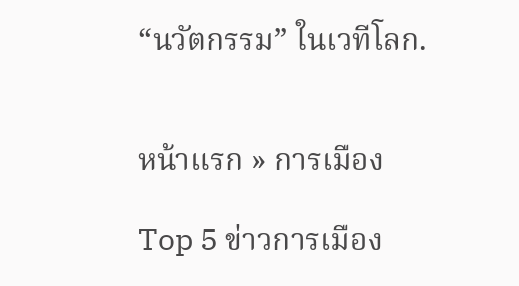“นวัตกรรม” ในเวทีโลก.


หน้าแรก » การเมือง

Top 5 ข่าวการเมือง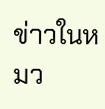ข่าวในหมว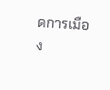ดการเมือง